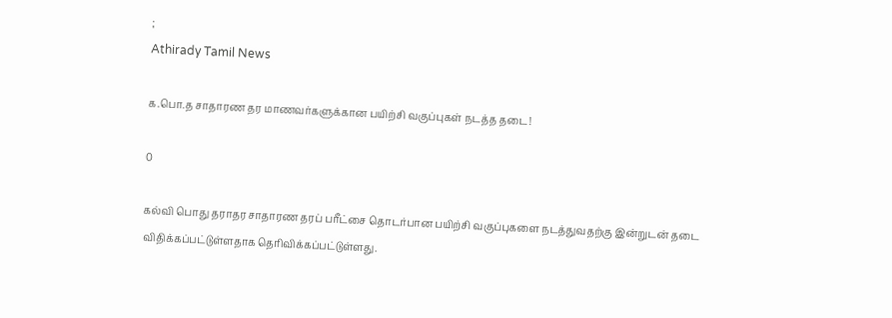;
Athirady Tamil News

க.பொ.த சாதாரண தர மாணவர்களுக்கான பயிற்சி வகுப்புகள் நடத்த தடை!

0

கல்வி பொது தராதர சாதாரண தரப் பரீட்சை தொடர்பான பயிற்சி வகுப்புகளை நடத்துவதற்கு இன்றுடன் தடை விதிக்கப்பட்டுள்ளதாக தெரிவிக்கப்பட்டுள்ளது.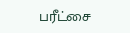பரீட்சை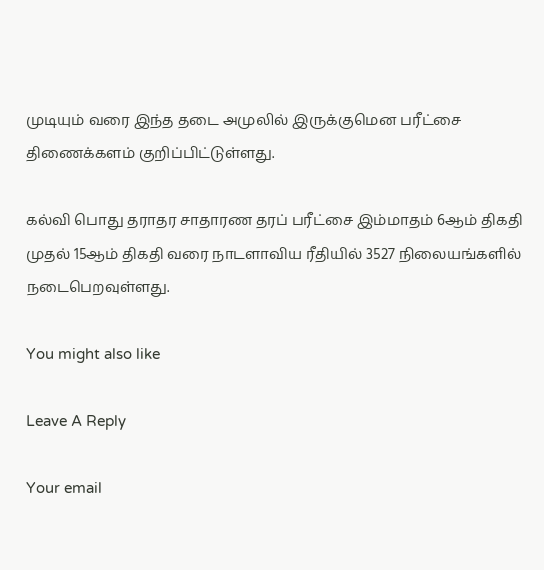முடியும் வரை இந்த தடை அமுலில் இருக்குமென பரீட்சை திணைக்களம் குறிப்பிட்டுள்ளது.

கல்வி பொது தராதர சாதாரண தரப் பரீட்சை இம்மாதம் 6ஆம் திகதி முதல் 15ஆம் திகதி வரை நாடளாவிய ரீதியில் 3527 நிலையங்களில் நடைபெறவுள்ளது.

You might also like

Leave A Reply

Your email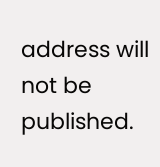address will not be published.